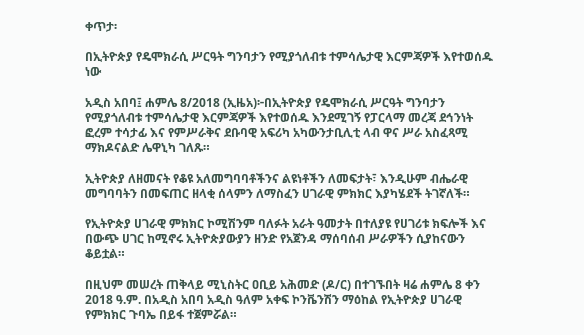ቀጥታ፡

በኢትዮጵያ የዴሞክራሲ ሥርዓት ግንባታን የሚያጎለብቱ ተምሳሌታዊ እርምጃዎች እየተወሰዱ ነው

አዲስ አበባ፤ ሐምሌ 8/2018 (ኢዜአ)፦በኢትዮጵያ የዴሞክራሲ ሥርዓት ግንባታን የሚያጎለብቱ ተምሳሌታዊ እርምጃዎች እየተወሰዱ እንደሚገኝ የፓርላማ መረጃ ደኅንነት ፎረም ተሳታፊ እና የምሥራቅና ደቡባዊ አፍሪካ አካውንታቢሊቲ ላብ ዋና ሥራ አስፈጻሚ ማክዶናልድ ሌዋኒካ ገለጹ።

ኢትዮጵያ ለዘመናት የቆዩ አለመግባባቶችንና ልዩነቶችን ለመፍታት፣ እንዲሁም ብሔራዊ መግባባትን በመፍጠር ዘላቂ ሰላምን ለማስፈን ሀገራዊ ምክክር እያካሄደች ትገኛለች።

የኢትዮጵያ ሀገራዊ ምክክር ኮሚሽንም ባለፉት አራት ዓመታት በተለያዩ የሀገሪቱ ክፍሎች እና በውጭ ሀገር ከሚኖሩ ኢትዮጵያውያን ዘንድ የአጀንዳ ማሰባሰብ ሥራዎችን ሲያከናውን ቆይቷል።

በዚህም መሠረት ጠቅላይ ሚኒስትር ዐቢይ አሕመድ (ዶ/ር) በተገኙበት ዛሬ ሐምሌ 8 ቀን 2018 ዓ.ም. በአዲስ አበባ አዲስ ዓለም አቀፍ ኮንቬንሽን ማዕከል የኢትዮጵያ ሀገራዊ የምክክር ጉባኤ በይፋ ተጀምሯል።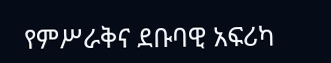የምሥራቅና ደቡባዊ አፍሪካ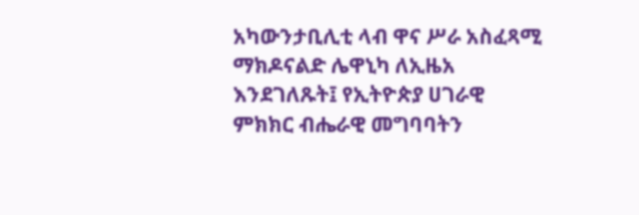አካውንታቢሊቲ ላብ ዋና ሥራ አስፈጻሚ ማክዶናልድ ሌዋኒካ ለኢዜአ እንደገለጹት፤ የኢትዮጵያ ሀገራዊ ምክክር ብሔራዊ መግባባትን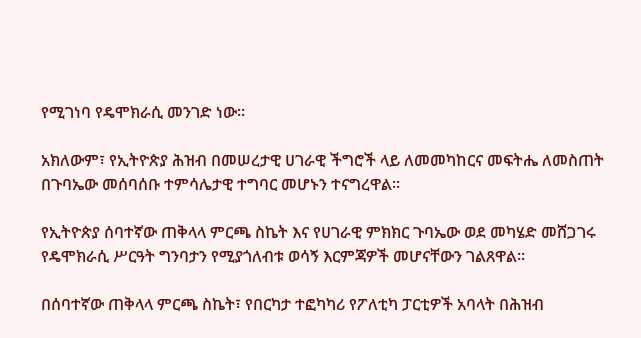የሚገነባ የዴሞክራሲ መንገድ ነው።

አክለውም፣ የኢትዮጵያ ሕዝብ በመሠረታዊ ሀገራዊ ችግሮች ላይ ለመመካከርና መፍትሔ ለመስጠት በጉባኤው መሰባሰቡ ተምሳሌታዊ ተግባር መሆኑን ተናግረዋል።

የኢትዮጵያ ሰባተኛው ጠቅላላ ምርጫ ስኬት እና የሀገራዊ ምክክር ጉባኤው ወደ መካሄድ መሸጋገሩ የዴሞክራሲ ሥርዓት ግንባታን የሚያጎለብቱ ወሳኝ እርምጃዎች መሆናቸውን ገልጸዋል።

በሰባተኛው ጠቅላላ ምርጫ ስኬት፣ የበርካታ ተፎካካሪ የፖለቲካ ፓርቲዎች አባላት በሕዝብ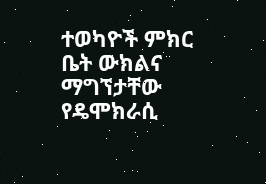ተወካዮች ምክር ቤት ውክልና ማግኘታቸው የዴሞክራሲ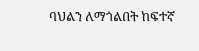ባህልን ለማጎልበት ከፍተኛ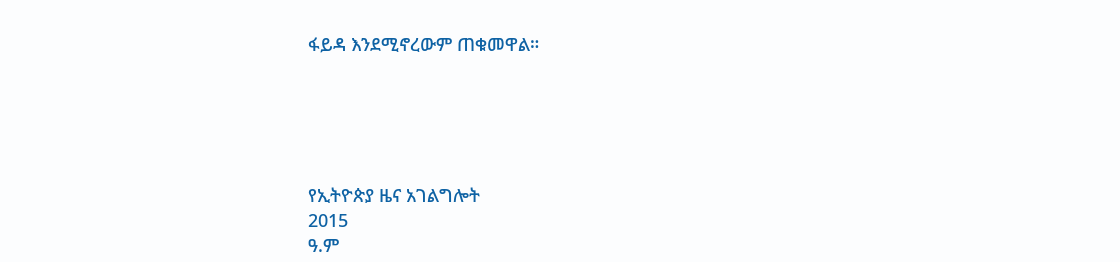ፋይዳ እንደሚኖረውም ጠቁመዋል።





የኢትዮጵያ ዜና አገልግሎት
2015
ዓ.ም